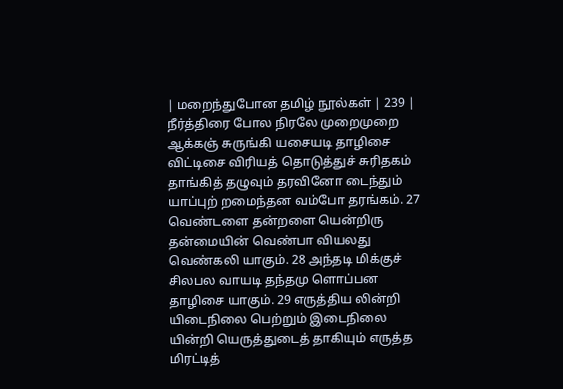| மறைந்துபோன தமிழ் நூல்கள் | 239 |
நீர்த்திரை போல நிரலே முறைமுறை ஆக்கஞ் சுருங்கி யசையடி தாழிசை விட்டிசை விரியத் தொடுத்துச் சுரிதகம் தாங்கித் தழுவும் தரவினோ டைந்தும் யாப்புற் றமைந்தன வம்போ தரங்கம். 27 வெண்டளை தன்றளை யென்றிரு தன்மையின் வெண்பா வியலது வெண்கலி யாகும். 28 அந்தடி மிக்குச் சிலபல வாயடி தந்தமு ளொப்பன தாழிசை யாகும். 29 எருத்திய லின்றி யிடைநிலை பெற்றும் இடைநிலை யின்றி யெருத்துடைத் தாகியும் எருத்த மிரட்டித்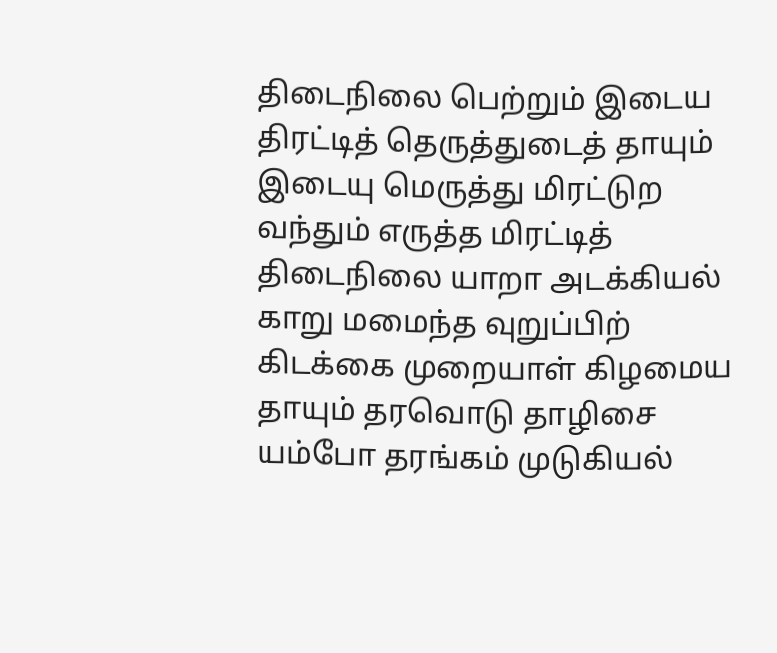திடைநிலை பெற்றும் இடைய திரட்டித் தெருத்துடைத் தாயும் இடையு மெருத்து மிரட்டுற வந்தும் எருத்த மிரட்டித் திடைநிலை யாறா அடக்கியல் காறு மமைந்த வுறுப்பிற் கிடக்கை முறையாள் கிழமைய தாயும் தரவொடு தாழிசை யம்போ தரங்கம் முடுகியல்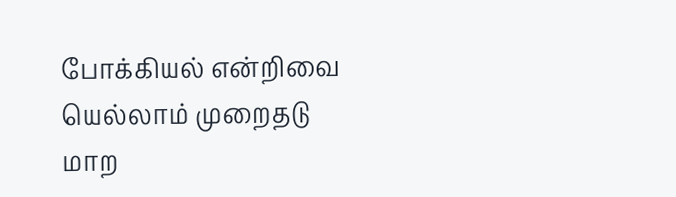போக்கியல் என்றிவை யெல்லாம் முறைதடு மாற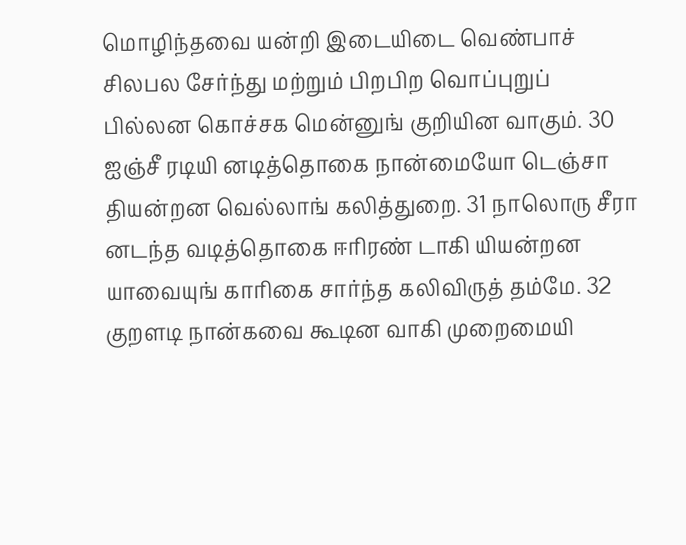மொழிந்தவை யன்றி இடையிடை வெண்பாச் சிலபல சேர்ந்து மற்றும் பிறபிற வொப்புறுப் பில்லன கொச்சக மென்னுங் குறியின வாகும். 30 ஐஞ்சீ ரடியி னடித்தொகை நான்மையோ டெஞ்சா தியன்றன வெல்லாங் கலித்துறை. 31 நாலொரு சீரா னடந்த வடித்தொகை ஈரிரண் டாகி யியன்றன யாவையுங் காரிகை சார்ந்த கலிவிருத் தம்மே. 32 குறளடி நான்கவை கூடின வாகி முறைமையி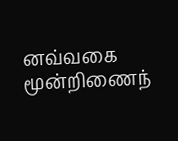னவ்வகை மூன்றிணைந்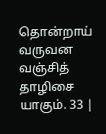தொன்றாய் வருவன வஞ்சித் தாழிசை யாகும். 33 |